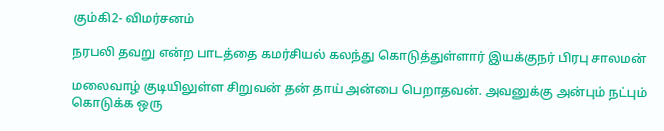கும்கி2- விமர்சனம்

நரபலி தவறு என்ற பாடத்தை கமர்சியல் கலந்து கொடுத்துள்ளார் இயக்குநர் பிரபு சாலமன்

மலைவாழ் குடியிலுள்ள சிறுவன் தன் தாய் அன்பை பெறாதவன். அவனுக்கு அன்பும் நட்பும் கொடுக்க ஒரு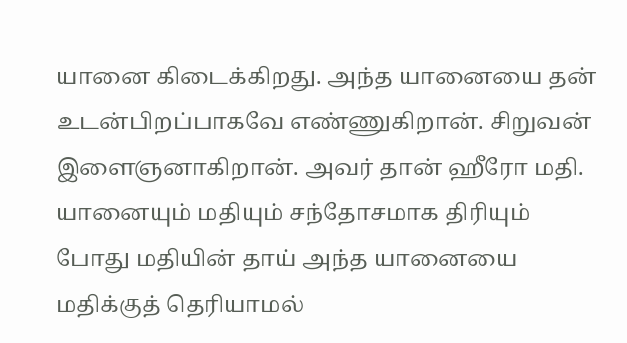யானை கிடைக்கிறது. அந்த யானையை தன் உடன்பிறப்பாகவே எண்ணுகிறான். சிறுவன் இளைஞனாகிறான். அவர் தான் ஹீரோ மதி. யானையும் மதியும் சந்தோசமாக திரியும் போது மதியின் தாய் அந்த யானையை மதிக்குத் தெரியாமல்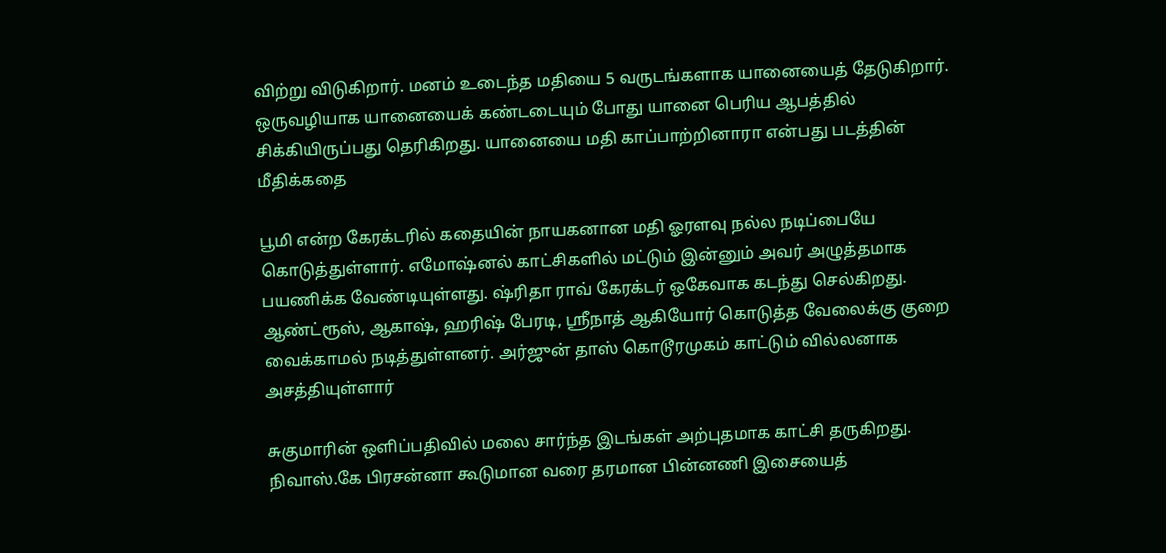விற்று விடுகிறார். மனம் உடைந்த மதியை 5 வருடங்களாக யானையைத் தேடுகிறார். ஒருவழியாக யானையைக் கண்டடையும் போது யானை பெரிய ஆபத்தில் சிக்கியிருப்பது தெரிகிறது. யானையை மதி காப்பாற்றினாரா என்பது படத்தின் மீதிக்கதை

பூமி என்ற கேரக்டரில் கதையின் நாயகனான மதி ஓரளவு நல்ல நடிப்பையே கொடுத்துள்ளார். எமோஷ்னல் காட்சிகளில் மட்டும் இன்னும் அவர் அழுத்தமாக பயணிக்க வேண்டியுள்ளது. ஷ்ரிதா ராவ் கேரக்டர் ஒகேவாக கடந்து செல்கிறது. ஆண்ட்ரூஸ், ஆகாஷ், ஹரிஷ் பேரடி, ஸ்ரீநாத் ஆகியோர் கொடுத்த வேலைக்கு குறை வைக்காமல் நடித்துள்ளனர். அர்ஜுன் தாஸ் கொடூரமுகம் காட்டும் வில்லனாக அசத்தியுள்ளார்

சுகுமாரின் ஒளிப்பதிவில் மலை சார்ந்த இடங்கள் அற்புதமாக காட்சி தருகிறது. நிவாஸ்.கே பிரசன்னா கூடுமான வரை தரமான பின்னணி இசையைத்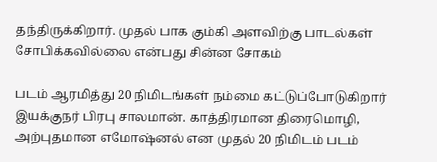தந்திருக்கிறார். முதல் பாக கும்கி அளவிற்கு பாடல்கள் சோபிக்கவில்லை என்பது சின்ன சோகம்

படம் ஆரமித்து 20 நிமிடங்கள் நம்மை கட்டுப்போடுகிறார் இயக்குநர் பிரபு சாலமான். காத்திரமான திரைமொழி, அற்புதமான எமோஷ்னல் என முதல் 20 நிமிடம் படம்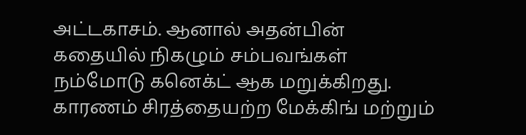அட்டகாசம். ஆனால் அதன்பின் கதையில் நிகழும் சம்பவங்கள் நம்மோடு கனெக்ட் ஆக மறுக்கிறது. காரணம் சிரத்தையற்ற மேக்கிங் மற்றும்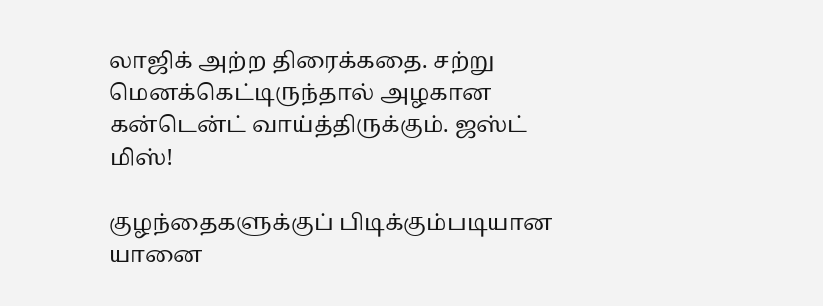லாஜிக் அற்ற திரைக்கதை. சற்று மெனக்கெட்டிருந்தால் அழகான கன்டென்ட் வாய்த்திருக்கும். ஜஸ்ட் மிஸ்!

குழந்தைகளுக்குப் பிடிக்கும்படியான யானை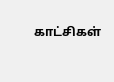காட்சிகள்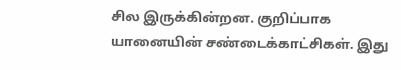சில இருக்கின்றன. குறிப்பாக யானையின் சண்டைக்காட்சிகள். இது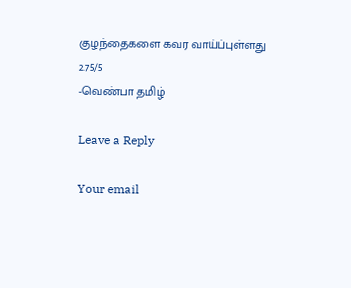குழந்தைகளை கவர வாய்ப்புள்ளது
2.75/5
-வெண்பா தமிழ்

Leave a Reply

Your email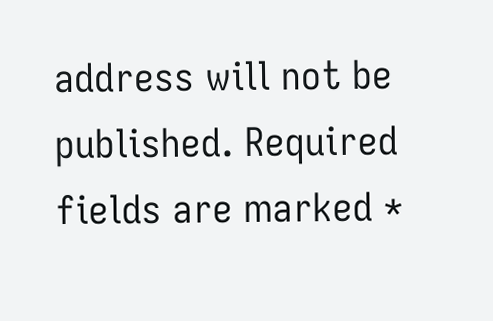address will not be published. Required fields are marked *